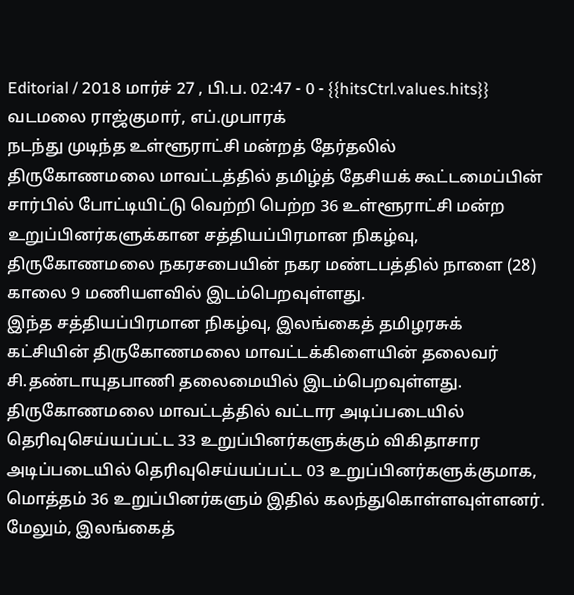Editorial / 2018 மார்ச் 27 , பி.ப. 02:47 - 0 - {{hitsCtrl.values.hits}}
வடமலை ராஜ்குமார், எப்.முபாரக்
நடந்து முடிந்த உள்ளூராட்சி மன்றத் தேர்தலில் திருகோணமலை மாவட்டத்தில் தமிழ்த் தேசியக் கூட்டமைப்பின் சார்பில் போட்டியிட்டு வெற்றி பெற்ற 36 உள்ளூராட்சி மன்ற உறுப்பினர்களுக்கான சத்தியப்பிரமான நிகழ்வு, திருகோணமலை நகரசபையின் நகர மண்டபத்தில் நாளை (28) காலை 9 மணியளவில் இடம்பெறவுள்ளது.
இந்த சத்தியப்பிரமான நிகழ்வு, இலங்கைத் தமிழரசுக் கட்சியின் திருகோணமலை மாவட்டக்கிளையின் தலைவர் சி.தண்டாயுதபாணி தலைமையில் இடம்பெறவுள்ளது.
திருகோணமலை மாவட்டத்தில் வட்டார அடிப்படையில் தெரிவுசெய்யப்பட்ட 33 உறுப்பினர்களுக்கும் விகிதாசார அடிப்படையில் தெரிவுசெய்யப்பட்ட 03 உறுப்பினர்களுக்குமாக, மொத்தம் 36 உறுப்பினர்களும் இதில் கலந்துகொள்ளவுள்ளனர்.
மேலும், இலங்கைத்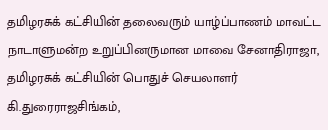தமிழரசுக் கட்சியின் தலைவரும் யாழ்ப்பாணம் மாவட்ட நாடாளுமன்ற உறுப்பினருமான மாவை சேனாதிராஜா, தமிழரசுக் கட்சியின் பொதுச் செயலாளர் கி.துரைராஜசிங்கம்,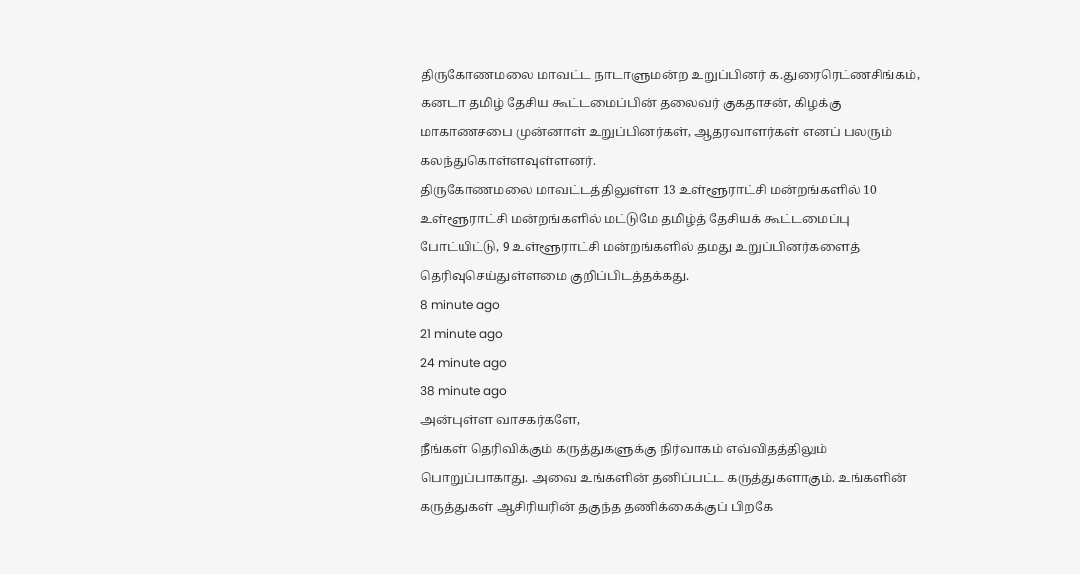திருகோணமலை மாவட்ட நாடாளுமன்ற உறுப்பினர் க.துரைரெட்ணசிங்கம், கனடா தமிழ் தேசிய கூட்டமைப்பின் தலைவர் குகதாசன், கிழக்கு மாகாணசபை முன்னாள் உறுப்பினர்கள், ஆதரவாளர்கள் எனப் பலரும் கலந்துகொள்ளவுள்ளனர்.
திருகோணமலை மாவட்டத்திலுள்ள 13 உள்ளூராட்சி மன்றங்களில் 10 உள்ளூராட்சி மன்றங்களில் மட்டுமே தமிழ்த் தேசியக் கூட்டமைப்பு போட்யிட்டு, 9 உள்ளூராட்சி மன்றங்களில் தமது உறுப்பினர்களைத் தெரிவுசெய்துள்ளமை குறிப்பிடத்தக்கது.
8 minute ago
21 minute ago
24 minute ago
38 minute ago
அன்புள்ள வாசகர்களே,
நீங்கள் தெரிவிக்கும் கருத்துகளுக்கு நிர்வாகம் எவ்விதத்திலும் பொறுப்பாகாது. அவை உங்களின் தனிப்பட்ட கருத்துகளாகும். உங்களின் கருத்துகள் ஆசிரியரின் தகுந்த தணிக்கைக்குப் பிறகே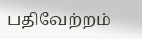பதிவேற்றம்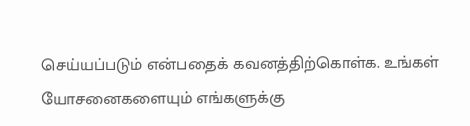செய்யப்படும் என்பதைக் கவனத்திற்கொள்க. உங்கள் யோசனைகளையும் எங்களுக்கு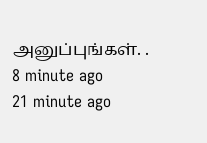அனுப்புங்கள். .
8 minute ago
21 minute ago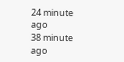24 minute ago
38 minute ago